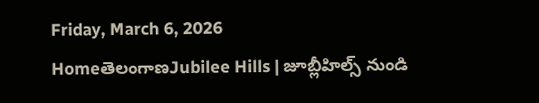Friday, March 6, 2026
HomeతెలంగాణJubilee Hills | జూబ్లీహిల్స్ నుండి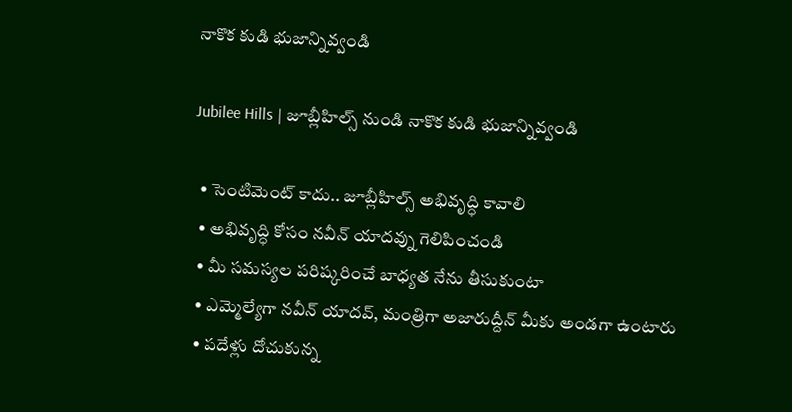నాకొక కుడి భుజాన్నివ్వండి

Jubilee Hills | జూబ్లీహిల్స్ నుండి నాకొక కుడి భుజాన్నివ్వండి

  • సెంటిమెంట్ కాదు.. జూబ్లీహిల్స్ అభివృద్ధి కావాలి
  • అభివృద్ధి కోసం నవీన్ యాదవ్ను గెలిపించండి
  • మీ సమస్యల పరిష్కరించే బాధ్యత నేను తీసుకుంటా
  • ఎమ్మెల్యేగా నవీన్ యాదవ్, మంత్రిగా అజారుద్దీన్ మీకు అండగా ఉంటారు
  • పదేళ్లు దోచుకున్న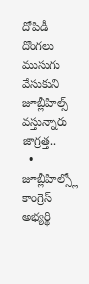దోపిడీ దొంగలు ముసుగు వేసుకుని జూబ్లీహిల్స్ వస్తున్నారు జాగ్రత్త..
  • జూబ్లీహిల్స్లో కాంగ్రెస్ అభ్యర్థి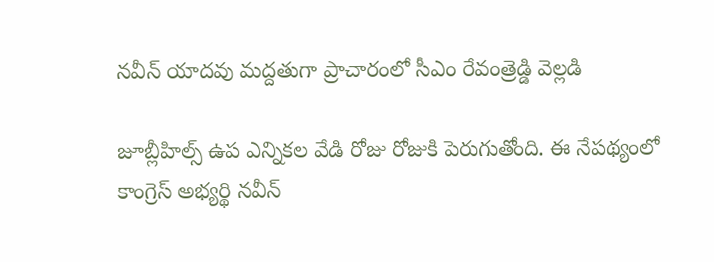నవీన్ యాదవు మద్దతుగా ప్రాచారంలో సీఎం రేవంత్రెడ్డి వెల్లడి

జూబ్లీహిల్స్ ఉప ఎన్నికల వేడి రోజు రోజుకి పెరుగుతోంది. ఈ నేపథ్యంలో కాంగ్రెస్ అభ్యర్థి నవీన్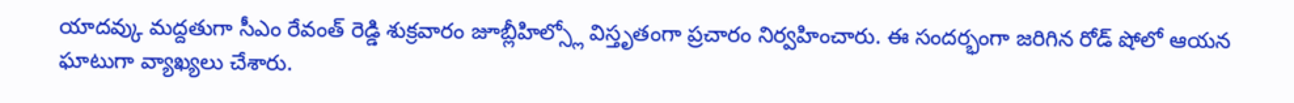యాదవ్కు మద్దతుగా సీఎం రేవంత్ రెడ్డి శుక్రవారం జూబ్లీహిల్స్లో విస్తృతంగా ప్రచారం నిర్వహించారు. ఈ సందర్భంగా జరిగిన రోడ్ షోలో ఆయన ఘాటుగా వ్యాఖ్యలు చేశారు.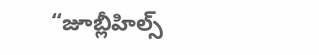“జూబ్లీహిల్స్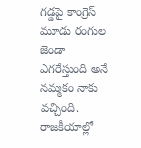గడ్డపై కాంగ్రెస్ మూడు రంగుల జెండా ఎగరేస్తుంది అనే నమ్మకం నాకు వచ్చింది. రాజకీయాల్లో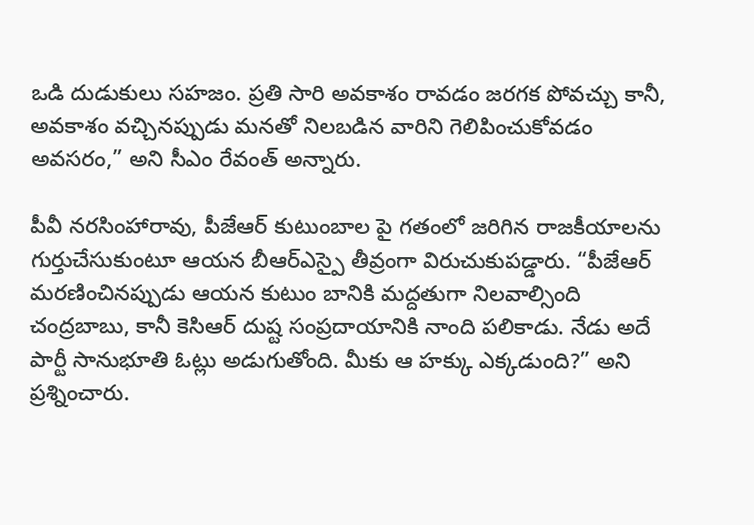ఒడి దుడుకులు సహజం. ప్రతి సారి అవకాశం రావడం జరగక పోవచ్చు కానీ, అవకాశం వచ్చినప్పుడు మనతో నిలబడిన వారిని గెలిపించుకోవడం అవసరం,” అని సీఎం రేవంత్ అన్నారు.

పీవీ నరసింహారావు, పీజేఆర్ కుటుంబాల పై గతంలో జరిగిన రాజకీయాలను గుర్తుచేసుకుంటూ ఆయన బీఆర్ఎస్పై తీవ్రంగా విరుచుకుపడ్డారు. “పీజేఆర్ మరణించినప్పుడు ఆయన కుటుం బానికి మద్దతుగా నిలవాల్సింది చంద్రబాబు, కానీ కెసిఆర్ దుష్ట సంప్రదాయానికి నాంది పలికాడు. నేడు అదే పార్టీ సానుభూతి ఓట్లు అడుగుతోంది. మీకు ఆ హక్కు ఎక్కడుంది?” అని ప్రశ్నించారు.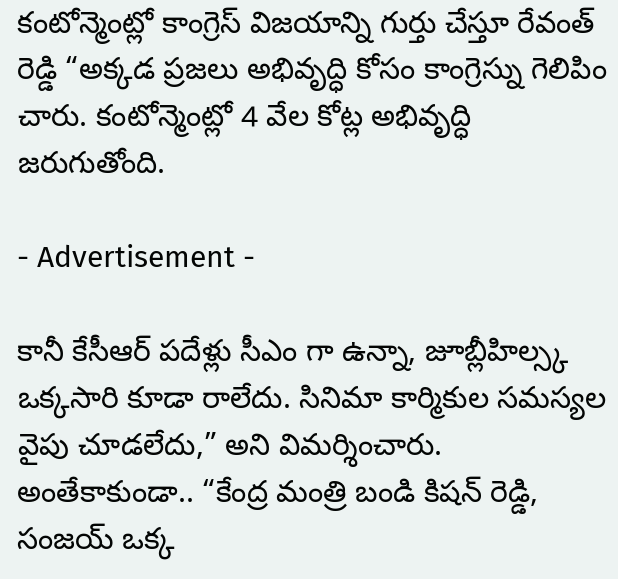కంటోన్మెంట్లో కాంగ్రెస్ విజయాన్ని గుర్తు చేస్తూ రేవంత్ రెడ్డి “అక్కడ ప్రజలు అభివృద్ధి కోసం కాంగ్రెస్ను గెలిపిం చారు. కంటోన్మెంట్లో 4 వేల కోట్ల అభివృద్ధి జరుగుతోంది.

- Advertisement -

కానీ కేసీఆర్ పదేళ్లు సీఎం గా ఉన్నా, జూబ్లీహిల్స్క ఒక్కసారి కూడా రాలేదు. సినిమా కార్మికుల సమస్యల వైపు చూడలేదు,” అని విమర్శించారు. అంతేకాకుండా.. “కేంద్ర మంత్రి బండి కిషన్ రెడ్డి, సంజయ్ ఒక్క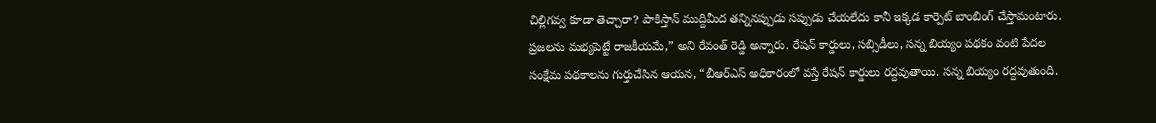చిల్లిగవ్వ కూడా తెచ్చారా? పాకిస్తాన్ ముద్దిమీద తన్నినప్పుడు సప్పుడు చేయలేదు కానీ ఇక్కడ కార్పెట్ బాంబింగ్ చేస్తామంటారు. ప్రజలను మభ్యపెట్టే రాజకీయమే,” అని రేవంత్ రెడ్డి అన్నారు. రేషన్ కార్డులు, సబ్సిడీలు, సన్న బియ్యం పథకం వంటి పేదల సంక్షేమ పథకాలను గుర్తుచేసిన ఆయన, “బీఆర్ఎస్ అధికారంలో వస్తే రేషన్ కార్డులు రద్దవుతాయి. సన్న బియ్యం రద్దవుతుంది.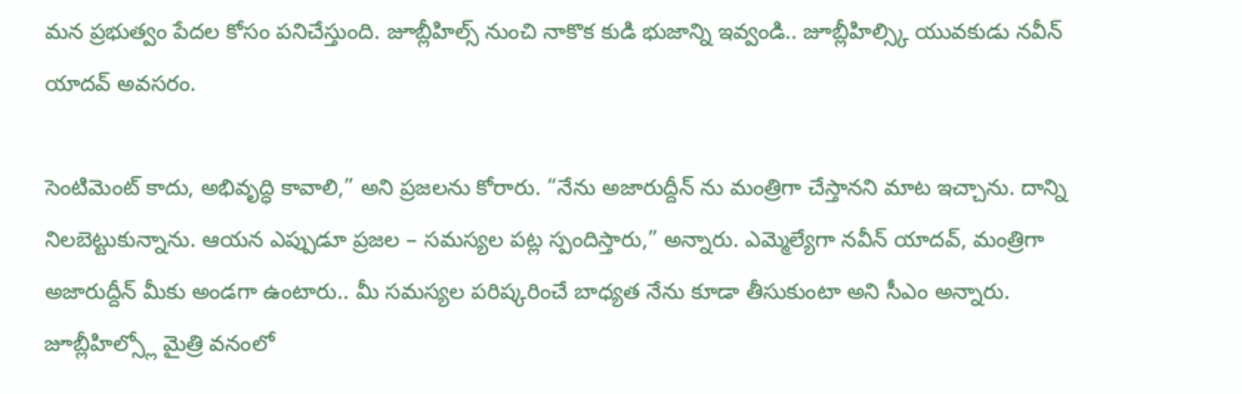మన ప్రభుత్వం పేదల కోసం పనిచేస్తుంది. జూబ్లీహిల్స్ నుంచి నాకొక కుడి భుజాన్ని ఇవ్వండి.. జూబ్లీహిల్స్కి యువకుడు నవీన్ యాదవ్ అవసరం.

సెంటిమెంట్ కాదు, అభివృద్ధి కావాలి,” అని ప్రజలను కోరారు. “నేను అజారుద్దీన్ ను మంత్రిగా చేస్తానని మాట ఇచ్చాను. దాన్ని నిలబెట్టుకున్నాను. ఆయన ఎప్పుడూ ప్రజల – సమస్యల పట్ల స్పందిస్తారు,” అన్నారు. ఎమ్మెల్యేగా నవీన్ యాదవ్, మంత్రిగా అజారుద్దీన్ మీకు అండగా ఉంటారు.. మీ సమస్యల పరిష్కరించే బాధ్యత నేను కూడా తీసుకుంటా అని సీఎం అన్నారు. జూబ్లీహిల్స్లో మైత్రి వనంలో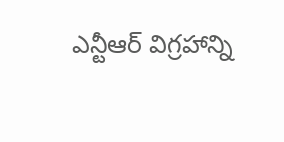ఎన్టీఆర్ విగ్రహాన్ని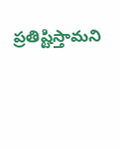ప్రతిష్టిస్తామని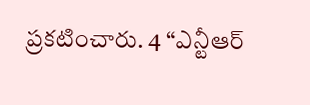ప్రకటించారు. 4 “ఎన్టీఆర్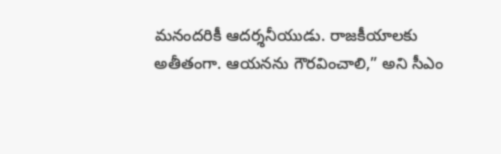మనందరికీ ఆదర్శనీయుడు. రాజకీయాలకు అతీతంగా. ఆయనను గౌరవించాలి,” అని సీఎం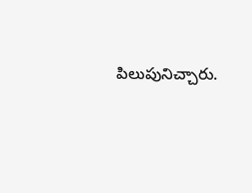పిలుపునిచ్చారు.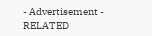- Advertisement -
RELATED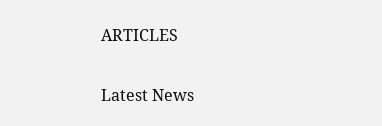ARTICLES

Latest News